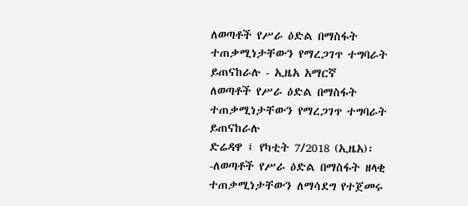ለወጣቶች የሥራ ዕድል በማስፋት ተጠቃሚነታቸውን የማረጋገጥ ተግባራት ይጠናከራሉ - ኢዜአ አማርኛ
ለወጣቶች የሥራ ዕድል በማስፋት ተጠቃሚነታቸውን የማረጋገጥ ተግባራት ይጠናከራሉ
ድሬዳዋ ፤ የካቲት 7/2018 (ኢዜአ)፡-ለወጣቶች የሥራ ዕድል በማስፋት ዘላቂ ተጠቃሚነታቸውን ለማሳደግ የተጀመሩ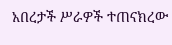አበረታች ሥራዎች ተጠናክረው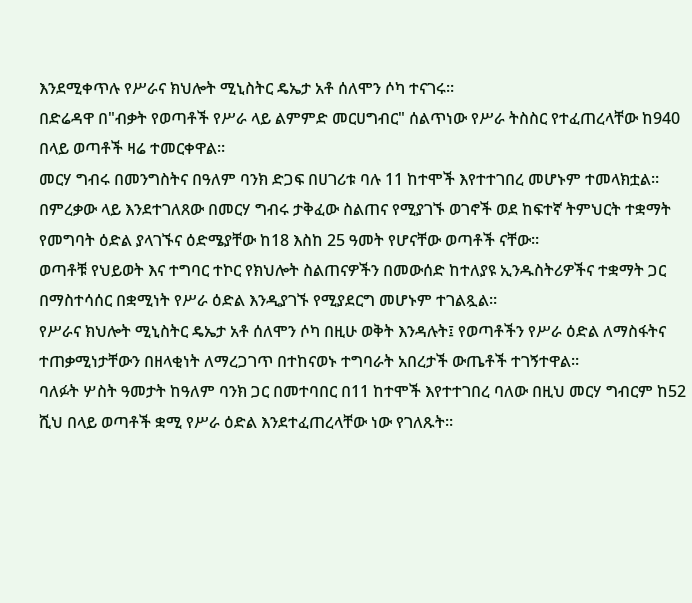እንደሚቀጥሉ የሥራና ክህሎት ሚኒስትር ዴኤታ አቶ ሰለሞን ሶካ ተናገሩ።
በድሬዳዋ በ"ብቃት የወጣቶች የሥራ ላይ ልምምድ መርሀግብር" ሰልጥነው የሥራ ትስስር የተፈጠረላቸው ከ940 በላይ ወጣቶች ዛሬ ተመርቀዋል።
መርሃ ግብሩ በመንግስትና በዓለም ባንክ ድጋፍ በሀገሪቱ ባሉ 11 ከተሞች እየተተገበረ መሆኑም ተመላክቷል።
በምረቃው ላይ እንደተገለጸው በመርሃ ግብሩ ታቅፈው ስልጠና የሚያገኙ ወገኖች ወደ ከፍተኛ ትምህርት ተቋማት የመግባት ዕድል ያላገኙና ዕድሜያቸው ከ18 እስከ 25 ዓመት የሆናቸው ወጣቶች ናቸው።
ወጣቶቹ የህይወት እና ተግባር ተኮር የክህሎት ስልጠናዎችን በመውሰድ ከተለያዩ ኢንዱስትሪዎችና ተቋማት ጋር በማስተሳሰር በቋሚነት የሥራ ዕድል እንዲያገኙ የሚያደርግ መሆኑም ተገልጿል።
የሥራና ክህሎት ሚኒስትር ዴኤታ አቶ ሰለሞን ሶካ በዚሁ ወቅት እንዳሉት፤ የወጣቶችን የሥራ ዕድል ለማስፋትና ተጠቃሚነታቸውን በዘላቂነት ለማረጋገጥ በተከናወኑ ተግባራት አበረታች ውጤቶች ተገኝተዋል።
ባለፉት ሦስት ዓመታት ከዓለም ባንክ ጋር በመተባበር በ11 ከተሞች እየተተገበረ ባለው በዚህ መርሃ ግብርም ከ52 ሺህ በላይ ወጣቶች ቋሚ የሥራ ዕድል እንደተፈጠረላቸው ነው የገለጹት።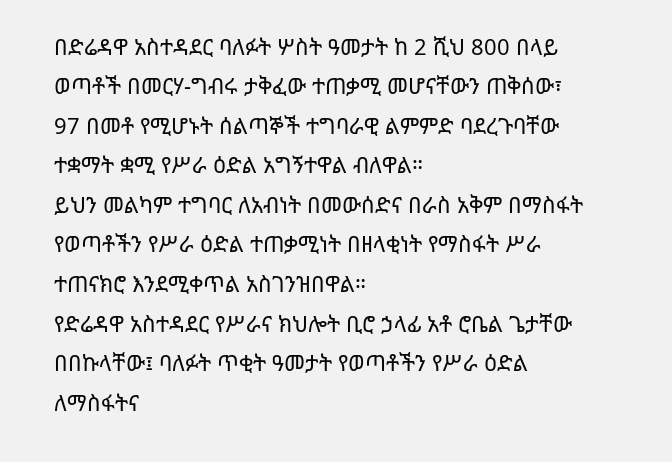በድሬዳዋ አስተዳደር ባለፉት ሦስት ዓመታት ከ 2 ሺህ 800 በላይ ወጣቶች በመርሃ-ግብሩ ታቅፈው ተጠቃሚ መሆናቸውን ጠቅሰው፣ 97 በመቶ የሚሆኑት ሰልጣኞች ተግባራዊ ልምምድ ባደረጉባቸው ተቋማት ቋሚ የሥራ ዕድል አግኝተዋል ብለዋል።
ይህን መልካም ተግባር ለአብነት በመውሰድና በራስ አቅም በማስፋት የወጣቶችን የሥራ ዕድል ተጠቃሚነት በዘላቂነት የማስፋት ሥራ ተጠናክሮ እንደሚቀጥል አስገንዝበዋል።
የድሬዳዋ አስተዳደር የሥራና ክህሎት ቢሮ ኃላፊ አቶ ሮቤል ጌታቸው በበኩላቸው፤ ባለፉት ጥቂት ዓመታት የወጣቶችን የሥራ ዕድል ለማስፋትና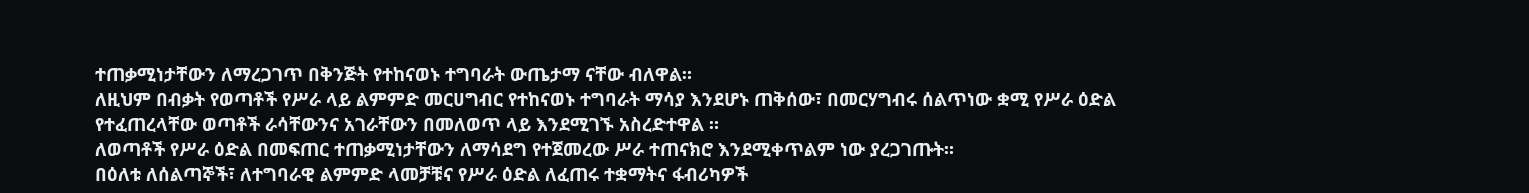ተጠቃሚነታቸውን ለማረጋገጥ በቅንጅት የተከናወኑ ተግባራት ውጤታማ ናቸው ብለዋል።
ለዚህም በብቃት የወጣቶች የሥራ ላይ ልምምድ መርሀግብር የተከናወኑ ተግባራት ማሳያ እንደሆኑ ጠቅሰው፣ በመርሃግብሩ ሰልጥነው ቋሚ የሥራ ዕድል የተፈጠረላቸው ወጣቶች ራሳቸውንና አገራቸውን በመለወጥ ላይ እንደሚገኙ አስረድተዋል ።
ለወጣቶች የሥራ ዕድል በመፍጠር ተጠቃሚነታቸውን ለማሳደግ የተጀመረው ሥራ ተጠናክሮ እንደሚቀጥልም ነው ያረጋገጡት።
በዕለቱ ለሰልጣኞች፣ ለተግባራዊ ልምምድ ላመቻቹና የሥራ ዕድል ለፈጠሩ ተቋማትና ፋብሪካዎች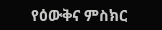የዕውቅና ምስክር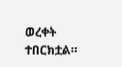ወረቀት ተበርክቷል።